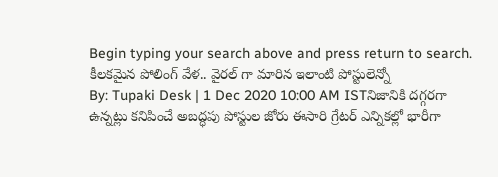Begin typing your search above and press return to search.
కీలకమైన పోలింగ్ వేళ.. వైరల్ గా మారిన ఇలాంటి పోస్టులెన్నో
By: Tupaki Desk | 1 Dec 2020 10:00 AM ISTనిజానికి దగ్గరగా ఉన్నట్లు కనిపించే అబద్ధపు పోస్టుల జోరు ఈసారి గ్రేటర్ ఎన్నికల్లో భారీగా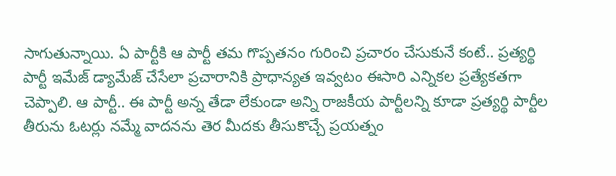సాగుతున్నాయి. ఏ పార్టీకి ఆ పార్టీ తమ గొప్పతనం గురించి ప్రచారం చేసుకునే కంటే.. ప్రత్యర్థి పార్టీ ఇమేజ్ డ్యామేజ్ చేసేలా ప్రచారానికి ప్రాధాన్యత ఇవ్వటం ఈసారి ఎన్నికల ప్రత్యేకతగా చెప్పాలి. ఆ పార్టీ.. ఈ పార్టీ అన్న తేడా లేకుండా అన్ని రాజకీయ పార్టీలన్ని కూడా ప్రత్యర్థి పార్టీల తీరును ఓటర్లు నమ్మే వాదనను తెర మీదకు తీసుకొచ్చే ప్రయత్నం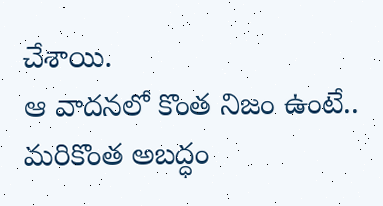చేశాయి.
ఆ వాదనలో కొంత నిజం ఉంటే.. మరికొంత అబద్ధం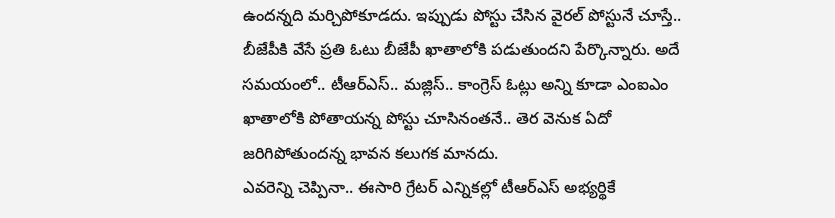ఉందన్నది మర్చిపోకూడదు. ఇప్పుడు పోస్టు చేసిన వైరల్ పోస్టునే చూస్తే.. బీజేపీకి వేసే ప్రతి ఓటు బీజేపీ ఖాతాలోకి పడుతుందని పేర్కొన్నారు. అదే సమయంలో.. టీఆర్ఎస్.. మజ్లిస్.. కాంగ్రెస్ ఓట్లు అన్ని కూడా ఎంఐఎం ఖాతాలోకి పోతాయన్న పోస్టు చూసినంతనే.. తెర వెనుక ఏదో జరిగిపోతుందన్న భావన కలుగక మానదు.
ఎవరెన్ని చెప్పినా.. ఈసారి గ్రేటర్ ఎన్నికల్లో టీఆర్ఎస్ అభ్యర్థికే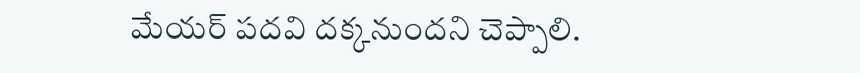మేయర్ పదవి దక్కనుందని చెప్పాలి.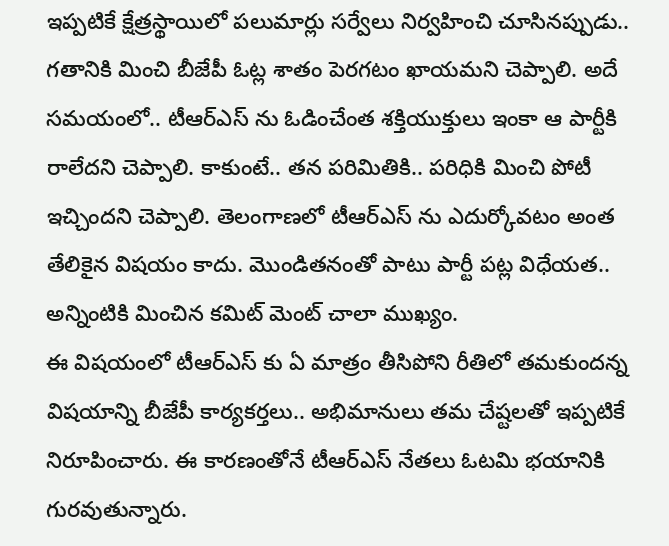ఇప్పటికే క్షేత్రస్థాయిలో పలుమార్లు సర్వేలు నిర్వహించి చూసినప్పుడు.. గతానికి మించి బీజేపీ ఓట్ల శాతం పెరగటం ఖాయమని చెప్పాలి. అదే సమయంలో.. టీఆర్ఎస్ ను ఓడించేంత శక్తియుక్తులు ఇంకా ఆ పార్టీకి రాలేదని చెప్పాలి. కాకుంటే.. తన పరిమితికి.. పరిధికి మించి పోటీ ఇచ్చిందని చెప్పాలి. తెలంగాణలో టీఆర్ఎస్ ను ఎదుర్కోవటం అంత తేలికైన విషయం కాదు. మొండితనంతో పాటు పార్టీ పట్ల విధేయత.. అన్నింటికి మించిన కమిట్ మెంట్ చాలా ముఖ్యం.
ఈ విషయంలో టీఆర్ఎస్ కు ఏ మాత్రం తీసిపోని రీతిలో తమకుందన్న విషయాన్ని బీజేపీ కార్యకర్తలు.. అభిమానులు తమ చేష్టలతో ఇప్పటికే నిరూపించారు. ఈ కారణంతోనే టీఆర్ఎస్ నేతలు ఓటమి భయానికి గురవుతున్నారు.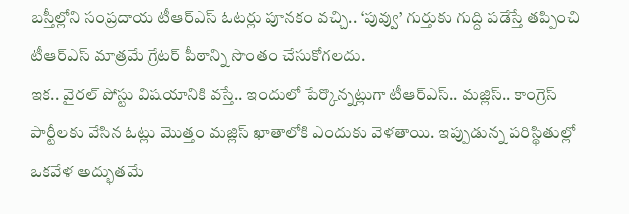బస్తీల్లోని సంప్రదాయ టీఆర్ఎస్ ఓటర్లు పూనకం వచ్చి.. ‘పువ్వు’ గుర్తుకు గుద్ది పడేస్తే తప్పించి టీఆర్ఎస్ మాత్రమే గ్రేటర్ పీఠాన్ని సొంతం చేసుకోగలదు.
ఇక.. వైరల్ పోస్టు విషయానికి వస్తే.. ఇందులో పేర్కొన్నట్లుగా టీఆర్ఎస్.. మజ్లిస్.. కాంగ్రెస్ పార్టీలకు వేసిన ఓట్లు మొత్తం మజ్లిస్ ఖాతాలోకి ఎందుకు వెళతాయి. ఇప్పుడున్న పరిస్థితుల్లో ఒకవేళ అద్భుతమే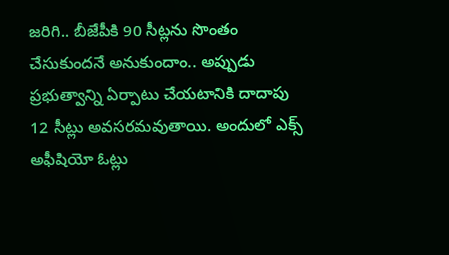జరిగి.. బీజేపీకి 90 సీట్లను సొంతం చేసుకుందనే అనుకుందాం.. అప్పుడు ప్రభుత్వాన్ని ఏర్పాటు చేయటానికి దాదాపు 12 సీట్లు అవసరమవుతాయి. అందులో ఎక్స్ అఫీషియో ఓట్లు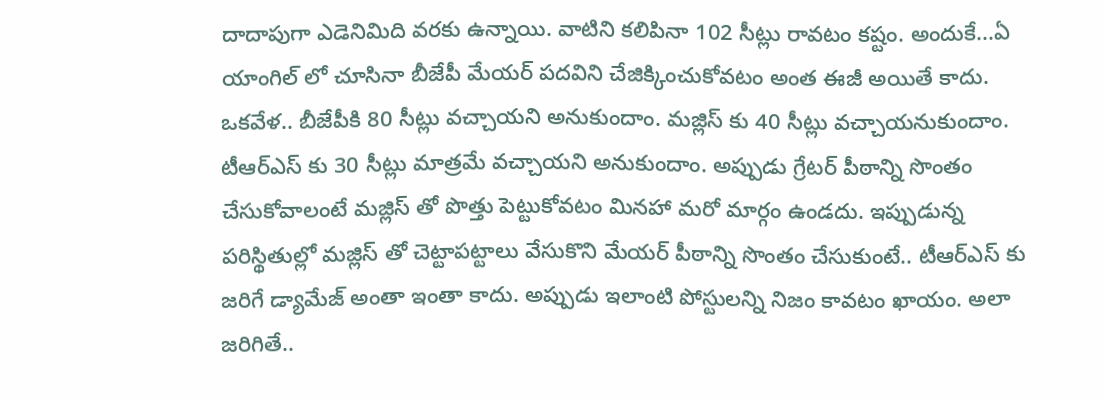దాదాపుగా ఎడెనిమిది వరకు ఉన్నాయి. వాటిని కలిపినా 102 సీట్లు రావటం కష్టం. అందుకే...ఏ యాంగిల్ లో చూసినా బీజేపీ మేయర్ పదవిని చేజిక్కించుకోవటం అంత ఈజీ అయితే కాదు.
ఒకవేళ.. బీజేపీకి 80 సీట్లు వచ్చాయని అనుకుందాం. మజ్లిస్ కు 40 సీట్లు వచ్చాయనుకుందాం. టీఆర్ఎస్ కు 30 సీట్లు మాత్రమే వచ్చాయని అనుకుందాం. అప్పుడు గ్రేటర్ పీఠాన్ని సొంతం చేసుకోవాలంటే మజ్లిస్ తో పొత్తు పెట్టుకోవటం మినహా మరో మార్గం ఉండదు. ఇప్పుడున్న పరిస్థితుల్లో మజ్లిస్ తో చెట్టాపట్టాలు వేసుకొని మేయర్ పీఠాన్ని సొంతం చేసుకుంటే.. టీఆర్ఎస్ కు జరిగే డ్యామేజ్ అంతా ఇంతా కాదు. అప్పుడు ఇలాంటి పోస్టులన్ని నిజం కావటం ఖాయం. అలా జరిగితే..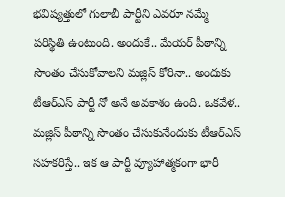భవిష్యత్తులో గులాబీ పార్టీని ఎవరూ నమ్మే పరిస్థితి ఉంటుంది. అందుకే.. మేయర్ పీఠాన్ని సొంతం చేసుకోవాలని మజ్లిస్ కోరినా.. అందుకు టీఆర్ఎస్ పార్టీ నో అనే అవకాశం ఉంది. ఒకవేళ.. మజ్లిస్ పీఠాన్ని సొంతం చేసుకునేందుకు టీఆర్ఎస్ సహకరిస్తే.. ఇక ఆ పార్టీ వ్యూహాత్మకంగా భారీ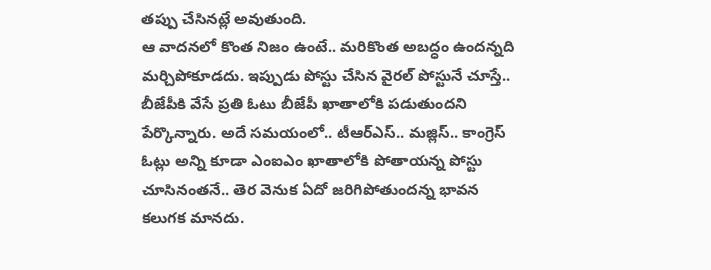తప్పు చేసినట్లే అవుతుంది.
ఆ వాదనలో కొంత నిజం ఉంటే.. మరికొంత అబద్ధం ఉందన్నది మర్చిపోకూడదు. ఇప్పుడు పోస్టు చేసిన వైరల్ పోస్టునే చూస్తే.. బీజేపీకి వేసే ప్రతి ఓటు బీజేపీ ఖాతాలోకి పడుతుందని పేర్కొన్నారు. అదే సమయంలో.. టీఆర్ఎస్.. మజ్లిస్.. కాంగ్రెస్ ఓట్లు అన్ని కూడా ఎంఐఎం ఖాతాలోకి పోతాయన్న పోస్టు చూసినంతనే.. తెర వెనుక ఏదో జరిగిపోతుందన్న భావన కలుగక మానదు.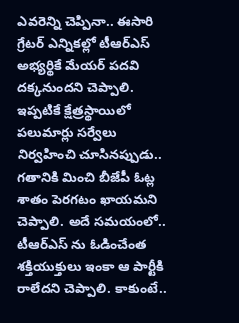ఎవరెన్ని చెప్పినా.. ఈసారి గ్రేటర్ ఎన్నికల్లో టీఆర్ఎస్ అభ్యర్థికే మేయర్ పదవి దక్కనుందని చెప్పాలి. ఇప్పటికే క్షేత్రస్థాయిలో పలుమార్లు సర్వేలు నిర్వహించి చూసినప్పుడు.. గతానికి మించి బీజేపీ ఓట్ల శాతం పెరగటం ఖాయమని చెప్పాలి. అదే సమయంలో.. టీఆర్ఎస్ ను ఓడించేంత శక్తియుక్తులు ఇంకా ఆ పార్టీకి రాలేదని చెప్పాలి. కాకుంటే..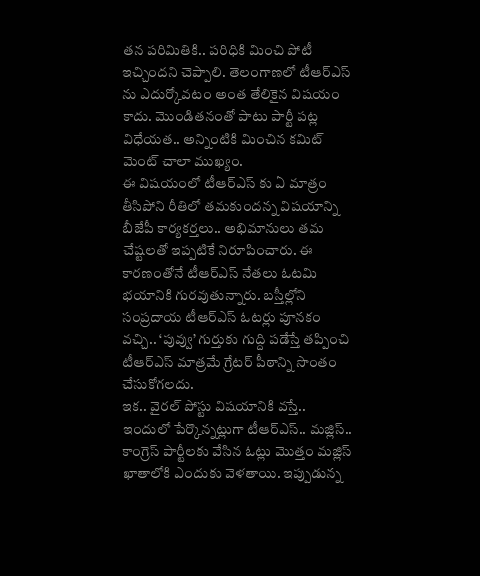తన పరిమితికి.. పరిధికి మించి పోటీ ఇచ్చిందని చెప్పాలి. తెలంగాణలో టీఆర్ఎస్ ను ఎదుర్కోవటం అంత తేలికైన విషయం కాదు. మొండితనంతో పాటు పార్టీ పట్ల విధేయత.. అన్నింటికి మించిన కమిట్ మెంట్ చాలా ముఖ్యం.
ఈ విషయంలో టీఆర్ఎస్ కు ఏ మాత్రం తీసిపోని రీతిలో తమకుందన్న విషయాన్ని బీజేపీ కార్యకర్తలు.. అభిమానులు తమ చేష్టలతో ఇప్పటికే నిరూపించారు. ఈ కారణంతోనే టీఆర్ఎస్ నేతలు ఓటమి భయానికి గురవుతున్నారు. బస్తీల్లోని సంప్రదాయ టీఆర్ఎస్ ఓటర్లు పూనకం వచ్చి.. ‘పువ్వు’ గుర్తుకు గుద్ది పడేస్తే తప్పించి టీఆర్ఎస్ మాత్రమే గ్రేటర్ పీఠాన్ని సొంతం చేసుకోగలదు.
ఇక.. వైరల్ పోస్టు విషయానికి వస్తే.. ఇందులో పేర్కొన్నట్లుగా టీఆర్ఎస్.. మజ్లిస్.. కాంగ్రెస్ పార్టీలకు వేసిన ఓట్లు మొత్తం మజ్లిస్ ఖాతాలోకి ఎందుకు వెళతాయి. ఇప్పుడున్న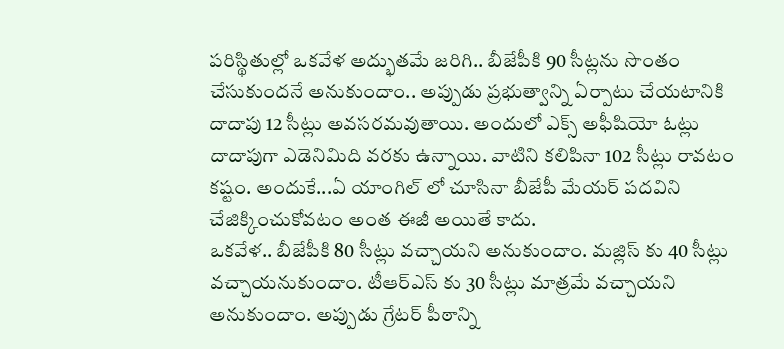పరిస్థితుల్లో ఒకవేళ అద్భుతమే జరిగి.. బీజేపీకి 90 సీట్లను సొంతం చేసుకుందనే అనుకుందాం.. అప్పుడు ప్రభుత్వాన్ని ఏర్పాటు చేయటానికి దాదాపు 12 సీట్లు అవసరమవుతాయి. అందులో ఎక్స్ అఫీషియో ఓట్లు దాదాపుగా ఎడెనిమిది వరకు ఉన్నాయి. వాటిని కలిపినా 102 సీట్లు రావటం కష్టం. అందుకే...ఏ యాంగిల్ లో చూసినా బీజేపీ మేయర్ పదవిని చేజిక్కించుకోవటం అంత ఈజీ అయితే కాదు.
ఒకవేళ.. బీజేపీకి 80 సీట్లు వచ్చాయని అనుకుందాం. మజ్లిస్ కు 40 సీట్లు వచ్చాయనుకుందాం. టీఆర్ఎస్ కు 30 సీట్లు మాత్రమే వచ్చాయని అనుకుందాం. అప్పుడు గ్రేటర్ పీఠాన్ని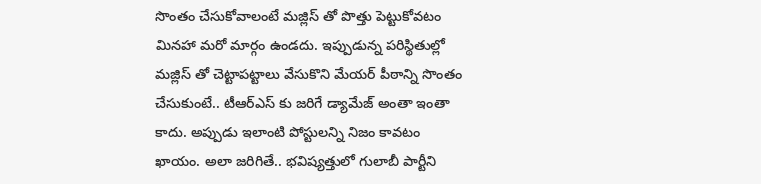సొంతం చేసుకోవాలంటే మజ్లిస్ తో పొత్తు పెట్టుకోవటం మినహా మరో మార్గం ఉండదు. ఇప్పుడున్న పరిస్థితుల్లో మజ్లిస్ తో చెట్టాపట్టాలు వేసుకొని మేయర్ పీఠాన్ని సొంతం చేసుకుంటే.. టీఆర్ఎస్ కు జరిగే డ్యామేజ్ అంతా ఇంతా కాదు. అప్పుడు ఇలాంటి పోస్టులన్ని నిజం కావటం ఖాయం. అలా జరిగితే.. భవిష్యత్తులో గులాబీ పార్టీని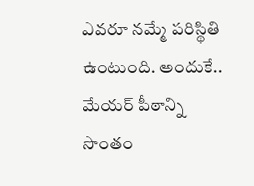ఎవరూ నమ్మే పరిస్థితి ఉంటుంది. అందుకే.. మేయర్ పీఠాన్ని సొంతం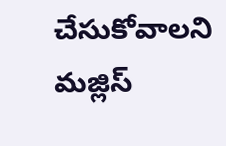చేసుకోవాలని మజ్లిస్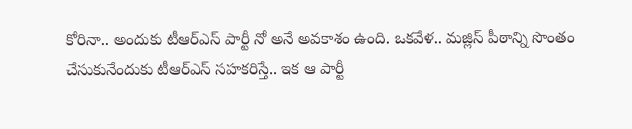కోరినా.. అందుకు టీఆర్ఎస్ పార్టీ నో అనే అవకాశం ఉంది. ఒకవేళ.. మజ్లిస్ పీఠాన్ని సొంతం చేసుకునేందుకు టీఆర్ఎస్ సహకరిస్తే.. ఇక ఆ పార్టీ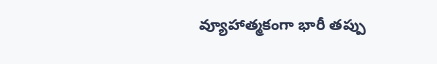వ్యూహాత్మకంగా భారీ తప్పు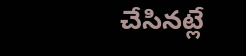చేసినట్లే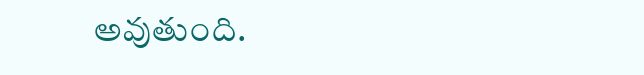అవుతుంది.